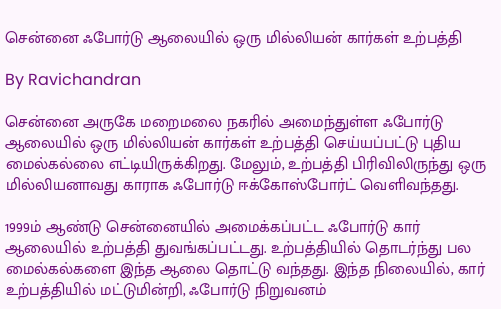சென்னை ஃபோர்டு ஆலையில் ஒரு மில்லியன் கார்கள் உற்பத்தி

By Ravichandran

சென்னை அருகே மறைமலை நகரில் அமைந்துள்ள ஃபோர்டு ஆலையில் ஒரு மில்லியன் கார்கள் உற்பத்தி செய்யப்பட்டு புதிய மைல்கல்லை எட்டியிருக்கிறது. மேலும், உற்பத்தி பிரிவிலிருந்து ஒரு மில்லியனாவது காராக ஃபோர்டு ஈக்கோஸ்போர்ட் வெளிவந்தது.

1999ம் ஆண்டு சென்னையில் அமைக்கப்பட்ட ஃபோர்டு கார் ஆலையில் உற்பத்தி துவங்கப்பட்டது. உற்பத்தியில் தொடர்ந்து பல மைல்கல்களை இந்த ஆலை தொட்டு வந்தது. இந்த நிலையில், கார் உற்பத்தியில் மட்டுமின்றி, ஃபோர்டு நிறுவனம்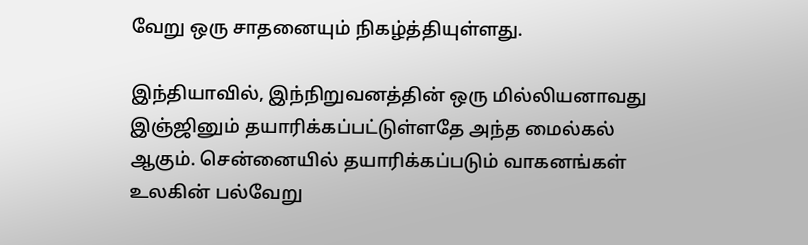வேறு ஒரு சாதனையும் நிகழ்த்தியுள்ளது.

இந்தியாவில், இந்நிறுவனத்தின் ஒரு மில்லியனாவது இஞ்ஜினும் தயாரிக்கப்பட்டுள்ளதே அந்த மைல்கல் ஆகும். சென்னையில் தயாரிக்கப்படும் வாகனங்கள் உலகின் பல்வேறு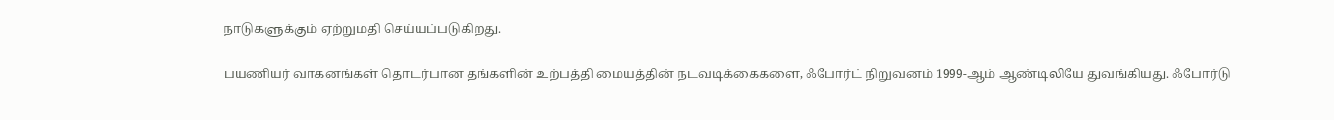நாடுகளுக்கும் ஏற்றுமதி செய்யப்படுகிறது.

பயணியர் வாகனங்கள் தொடர்பான தங்களின் உற்பத்தி மையத்தின் நடவடிக்கைகளை, ஃபோர்ட் நிறுவனம் 1999-ஆம் ஆண்டிலியே துவங்கியது. ஃபோர்டு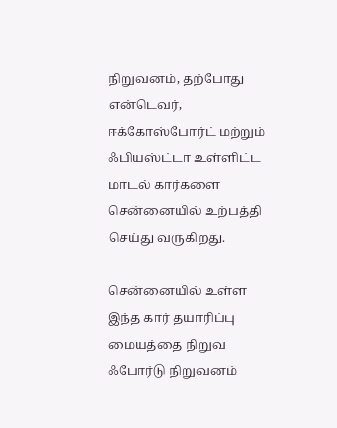நிறுவனம், தற்போது என்டெவர், ஈக்கோஸ்போர்ட் மற்றும் ஃபியஸ்ட்டா உள்ளிட்ட மாடல் கார்களை சென்னையில் உற்பத்தி செய்து வருகிறது.

சென்னையில் உள்ள இந்த கார் தயாரிப்பு மையத்தை நிறுவ ஃபோர்டு நிறுவனம்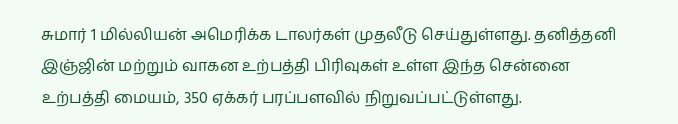சுமார் 1 மில்லியன் அமெரிக்க டாலர்கள் முதலீடு செய்துள்ளது. தனித்தனி இஞ்ஜின் மற்றும் வாகன உற்பத்தி பிரிவுகள் உள்ள இந்த சென்னை உற்பத்தி மையம், 350 ஏக்கர் பரப்பளவில் நிறுவப்பட்டுள்ளது.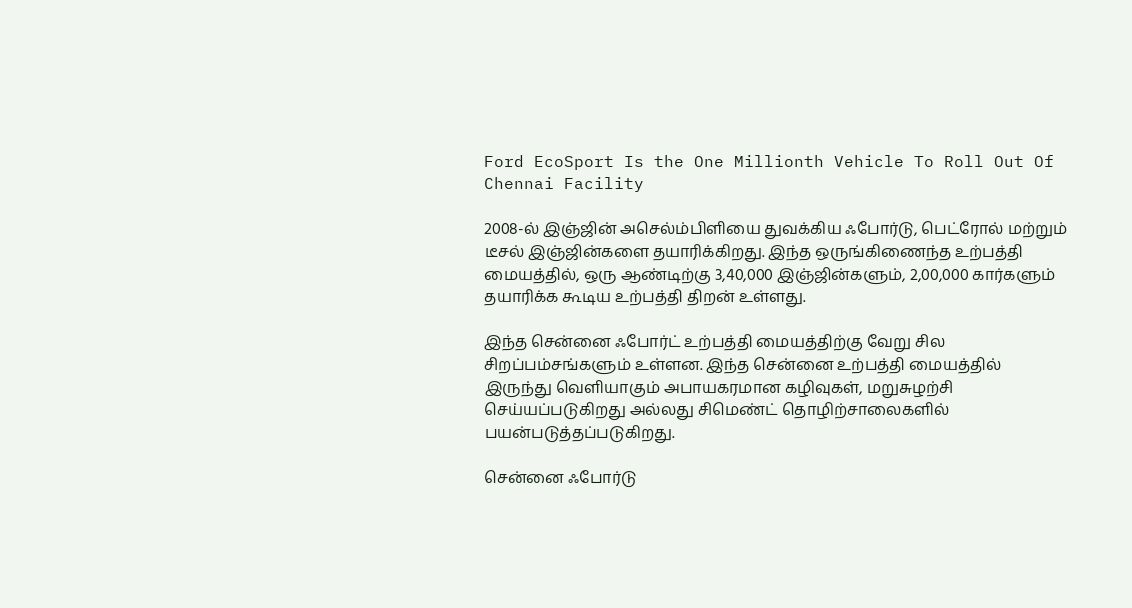Ford EcoSport Is the One Millionth Vehicle To Roll Out Of Chennai Facility

2008-ல் இஞ்ஜின் அசெல்ம்பிளியை துவக்கிய ஃபோர்டு, பெட்ரோல் மற்றும் டீசல் இஞ்ஜின்களை தயாரிக்கிறது. இந்த ஒருங்கிணைந்த உற்பத்தி மையத்தில், ஒரு ஆண்டிற்கு 3,40,000 இஞ்ஜின்களும், 2,00,000 கார்களும் தயாரிக்க கூடிய உற்பத்தி திறன் உள்ளது.

இந்த சென்னை ஃபோர்ட் உற்பத்தி மையத்திற்கு வேறு சில சிறப்பம்சங்களும் உள்ளன. இந்த சென்னை உற்பத்தி மையத்தில் இருந்து வெளியாகும் அபாயகரமான கழிவுகள், மறுசுழற்சி செய்யப்படுகிறது அல்லது சிமெண்ட் தொழிற்சாலைகளில் பயன்படுத்தப்படுகிறது.

சென்னை ஃபோர்டு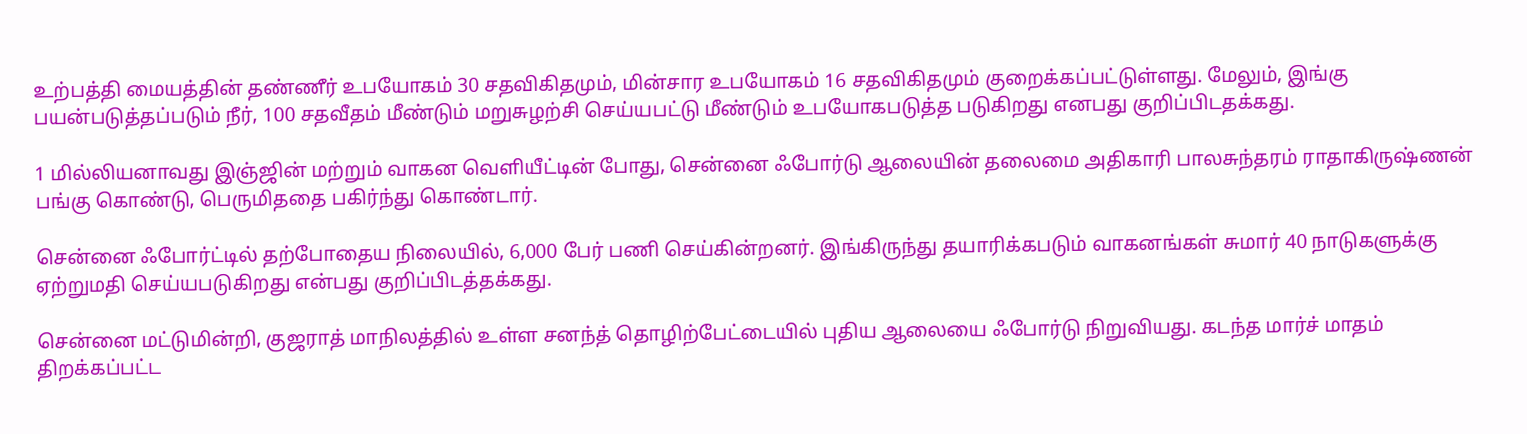உற்பத்தி மையத்தின் தண்ணீர் உபயோகம் 30 சதவிகிதமும், மின்சார உபயோகம் 16 சதவிகிதமும் குறைக்கப்பட்டுள்ளது. மேலும், இங்கு பயன்படுத்தப்படும் நீர், 100 சதவீதம் மீண்டும் மறுசுழற்சி செய்யபட்டு மீண்டும் உபயோகபடுத்த படுகிறது எனபது குறிப்பிடதக்கது.

1 மில்லியனாவது இஞ்ஜின் மற்றும் வாகன வெளியீட்டின் போது, சென்னை ஃபோர்டு ஆலையின் தலைமை அதிகாரி பாலசுந்தரம் ராதாகிருஷ்ணன் பங்கு கொண்டு, பெருமிததை பகிர்ந்து கொண்டார்.

சென்னை ஃபோர்ட்டில் தற்போதைய நிலையில், 6,000 பேர் பணி செய்கின்றனர். இங்கிருந்து தயாரிக்கபடும் வாகனங்கள் சுமார் 40 நாடுகளுக்கு ஏற்றுமதி செய்யபடுகிறது என்பது குறிப்பிடத்தக்கது.

சென்னை மட்டுமின்றி, குஜராத் மாநிலத்தில் உள்ள சனந்த் தொழிற்பேட்டையில் புதிய ஆலையை ஃபோர்டு நிறுவியது. கடந்த மார்ச் மாதம் திறக்கப்பட்ட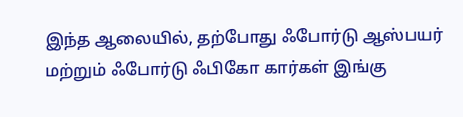இந்த ஆலையில், தற்போது ஃபோர்டு ஆஸ்பயர் மற்றும் ஃபோர்டு ஃபிகோ கார்கள் இங்கு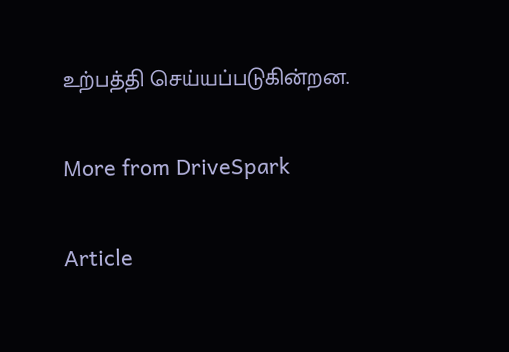உற்பத்தி செய்யப்படுகின்றன.

More from DriveSpark

Article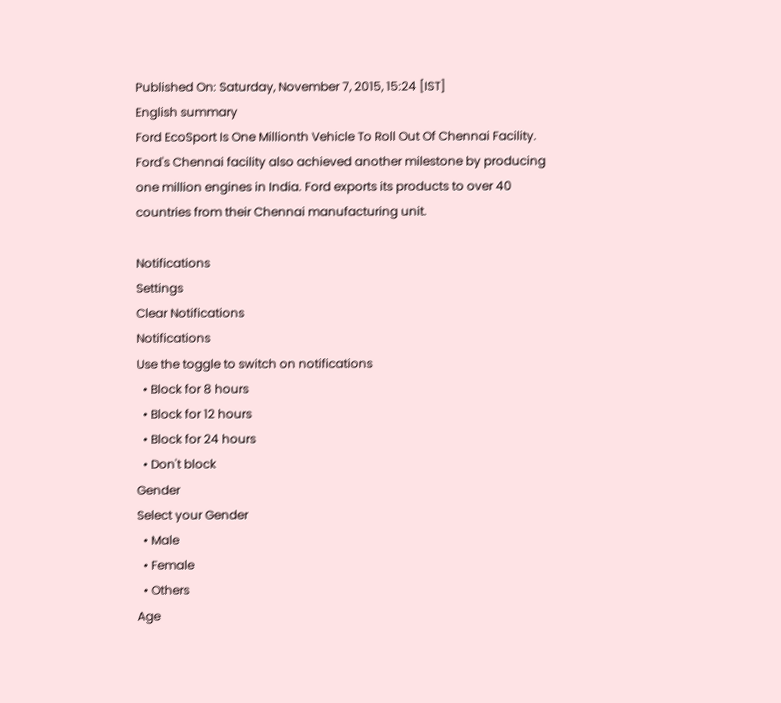Published On: Saturday, November 7, 2015, 15:24 [IST]
English summary
Ford EcoSport Is One Millionth Vehicle To Roll Out Of Chennai Facility. Ford's Chennai facility also achieved another milestone by producing one million engines in India. Ford exports its products to over 40 countries from their Chennai manufacturing unit.

Notifications
Settings
Clear Notifications
Notifications
Use the toggle to switch on notifications
  • Block for 8 hours
  • Block for 12 hours
  • Block for 24 hours
  • Don't block
Gender
Select your Gender
  • Male
  • Female
  • Others
Age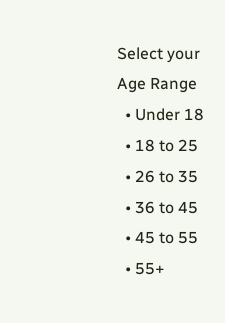Select your Age Range
  • Under 18
  • 18 to 25
  • 26 to 35
  • 36 to 45
  • 45 to 55
  • 55+